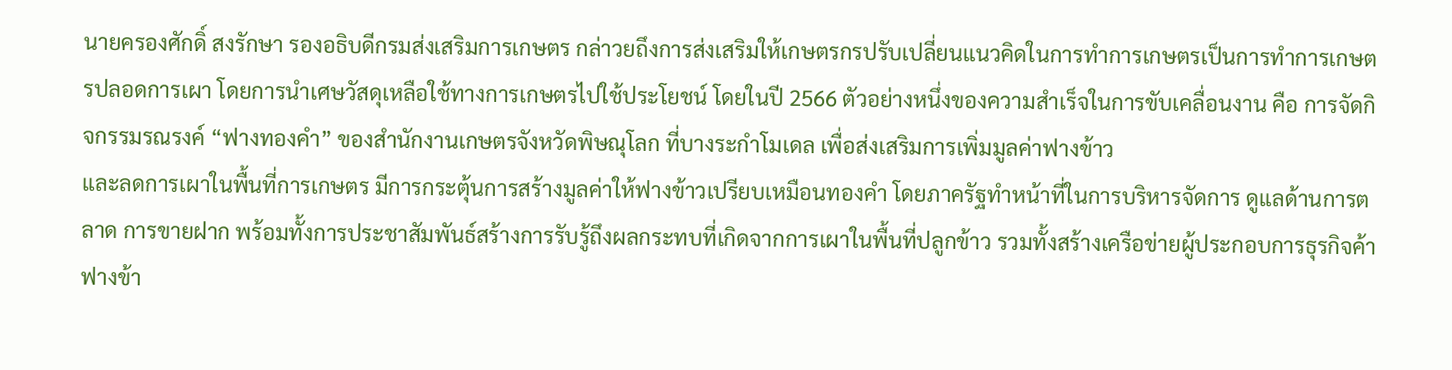นายครองศักดิ์ สงรักษา รองอธิบดีกรมส่งเสริมการเกษตร กล่าวยถึงการส่งเสริมให้เกษตรกรปรับเปลี่ยนแนวคิดในการทำการเกษตรเป็นการทำการเกษตรปลอดการเผา โดยการนำเศษวัสดุเหลือใช้ทางการเกษตรไปใช้ประโยชน์ โดยในปี 2566 ตัวอย่างหนึ่งของความสำเร็จในการขับเคลื่อนงาน คือ การจัดกิจกรรมรณรงค์ “ฟางทองคำ” ของสำนักงานเกษตรจังหวัดพิษณุโลก ที่บางระกำโมเดล เพื่อส่งเสริมการเพิ่มมูลค่าฟางข้าว
และลดการเผาในพื้นที่การเกษตร มีการกระตุ้นการสร้างมูลค่าให้ฟางข้าวเปรียบเหมือนทองคำ โดยภาครัฐทำหน้าที่ในการบริหารจัดการ ดูแลด้านการตลาด การขายฝาก พร้อมทั้งการประชาสัมพันธ์สร้างการรับรู้ถึงผลกระทบที่เกิดจากการเผาในพื้นที่ปลูกข้าว รวมทั้งสร้างเครือข่ายผู้ประกอบการธุรกิจค้าฟางข้า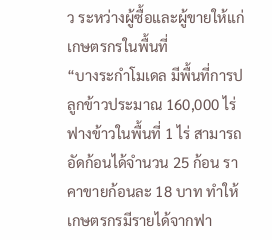ว ระหว่างผู้ซื้อและผู้ขายให้แก่เกษตรกรในพื้นที่
“บางระกำโมเดล มีพื้นที่การปลูกข้าวประมาณ 160,000 ไร่ ฟางข้าวในพื้นที่ 1 ไร่ สามารถอัดก้อนได้จำนวน 25 ก้อน ราคาขายก้อนละ 18 บาท ทำให้เกษตรกรมีรายได้จากฟา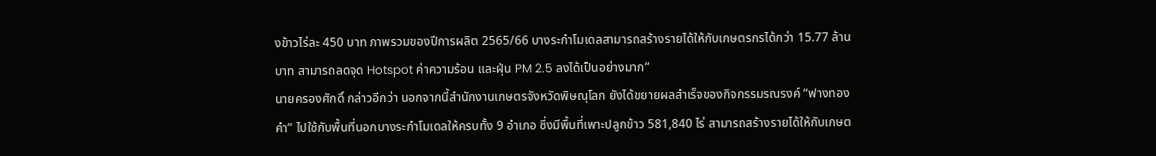งข้าวไร่ละ 450 บาท ภาพรวมของปีการผลิต 2565/66 บางระกำโมเดลสามารถสร้างรายได้ให้กับเกษตรกรได้กว่า 15.77 ล้านบาท สามารถลดจุด Hotspot ค่าความร้อน และฝุ่น PM 2.5 ลงได้เป็นอย่างมาก”
นายครองศักดิ์ กล่าวอีกว่า นอกจากนี้สำนักงานเกษตรจังหวัดพิษณุโลก ยังได้ขยายผลสำเร็จของกิจกรรมรณรงค์ “ฟางทองคำ” ไปใช้กับพื้นที่นอกบางระกำโมเดลให้ครบทั้ง 9 อำเภอ ซึ่งมีพื้นที่เพาะปลูกข้าว 581,840 ไร่ สามารถสร้างรายได้ให้กับเกษต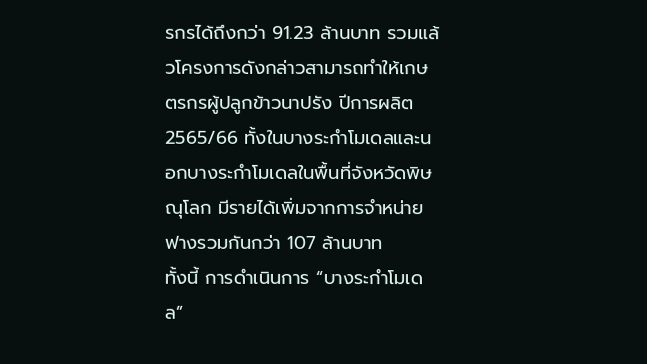รกรได้ถึงกว่า 91.23 ล้านบาท รวมแล้วโครงการดังกล่าวสามารถทำให้เกษตรกรผู้ปลูกข้าวนาปรัง ปีการผลิต 2565/66 ทั้งในบางระกำโมเดลและนอกบางระกำโมเดลในพื้นที่จังหวัดพิษณุโลก มีรายได้เพิ่มจากการจำหน่ายฟางรวมกันกว่า 107 ล้านบาท
ทั้งนี้ การดำเนินการ “บางระกำโมเดล”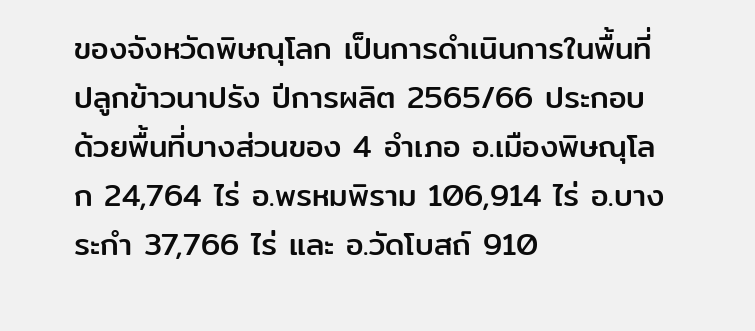ของจังหวัดพิษณุโลก เป็นการดำเนินการในพื้นที่ปลูกข้าวนาปรัง ปีการผลิต 2565/66 ประกอบด้วยพื้นที่บางส่วนของ 4 อำเภอ อ.เมืองพิษณุโลก 24,764 ไร่ อ.พรหมพิราม 106,914 ไร่ อ.บางระกำ 37,766 ไร่ และ อ.วัดโบสถ์ 910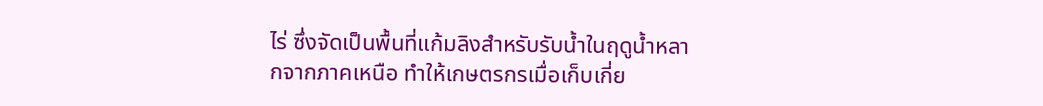ไร่ ซึ่งจัดเป็นพื้นที่แก้มลิงสำหรับรับน้ำในฤดูน้ำหลากจากภาคเหนือ ทำให้เกษตรกรเมื่อเก็บเกี่ย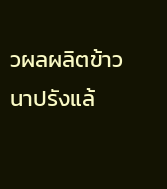วผลผลิตข้าวนาปรังแล้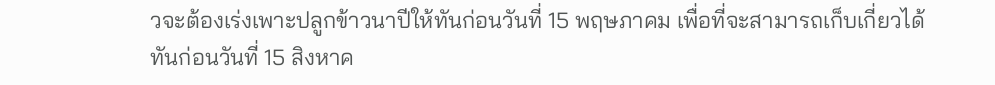วจะต้องเร่งเพาะปลูกข้าวนาปีให้ทันก่อนวันที่ 15 พฤษภาคม เพื่อที่จะสามารถเก็บเกี่ยวได้ทันก่อนวันที่ 15 สิงหาค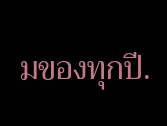มของทุกปี.